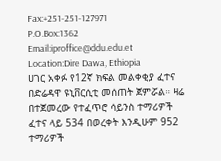Fax:+251-251-127971
P.O.Box:1362
Email:iproffice@ddu.edu.et
Location:Dire Dawa, Ethiopia
ሀገር አቀፉ የ12ኛ ክፍል መልቀቂያ ፈተና በድሬዳዋ ዩኒቨርሲቲ መሰጠት ጀምሯል። ዛሬ በተጀመረው የተፈጥሮ ሳይንስ ተማሪዎች ፈተና ላይ 534 በወረቀት እንዲሁም 952 ተማሪዎች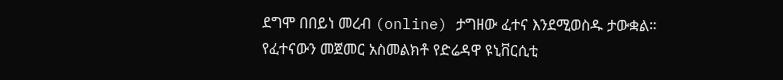ደግሞ በበይነ መረብ (online) ታግዘው ፈተና እንደሚወስዱ ታውቋል።
የፈተናውን መጀመር አስመልክቶ የድሬዳዋ ዩኒቨርሲቲ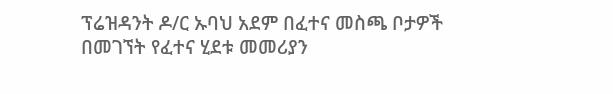ፕሬዝዳንት ዶ/ር ኡባህ አደም በፈተና መስጫ ቦታዎች በመገኘት የፈተና ሂደቱ መመሪያን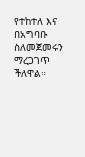የተከተለ እና በአግባቡ ስለመጀመሩን ማረጋገጥ ችለዋል።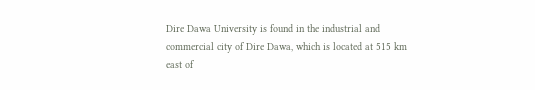Dire Dawa University is found in the industrial and commercial city of Dire Dawa, which is located at 515 km east of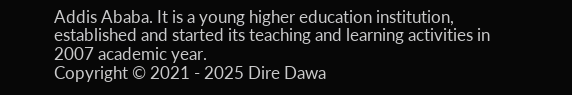Addis Ababa. It is a young higher education institution, established and started its teaching and learning activities in 2007 academic year.
Copyright © 2021 - 2025 Dire Dawa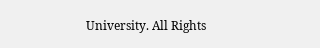University. All Rights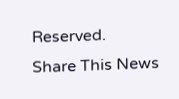Reserved.
Share This News